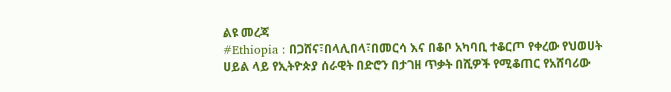ልዩ መረጃ
#Ethiopia : በጋሸና፣በላሊበላ፣በመርሳ እና በቆቦ አካባቢ ተቆርጦ የቀረው የህወሀት ሀይል ላይ የኢትዮጵያ ሰራዊት በድሮን በታገዘ ጥቃት በሺዎች የሚቆጠር የአሸባሪው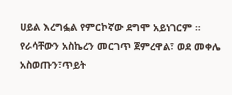ሀይል እረግፏል የምርኮኛው ደግሞ አይነገርም ።
የራሳቸውን አስኬረን መርገጥ ጀምረዋል፣ ወደ መቀሌ አስወጡን፣ጥይት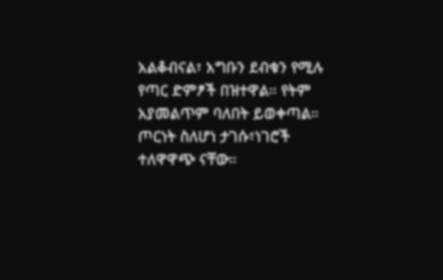አልቆብናል፣ አግቡን ደብቁን የሚሉ የጣር ድምፆች በዝተዋል። የትም አያመልጥም ባለበት ይወቀጣል። ጦርነት ስለሆነ ታገሱ፣ነገሮች ተለዋዋጭ ናቸው።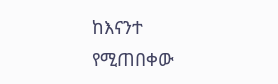ከእናንተ የሚጠበቀው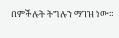በምችሉት ትግሉን ማገዝ ነው።